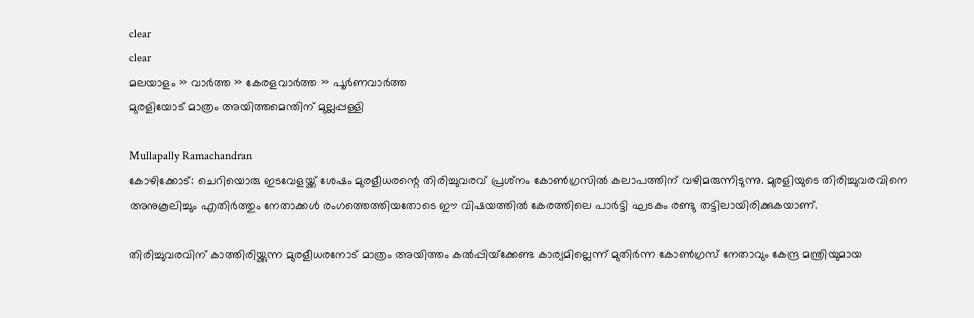clear
clear
മലയാളം » വാര്‍ത്ത » കേരളവാര്‍ത്ത » പൂര്‍ണവാര്‍ത്ത
മുരളിയോട് മാത്രം അയിത്തമെന്തിന് മുല്ലപ്പള്ളി

Mullapally Ramachandran
കോഴിക്കോട്: ചെറിയൊരു ഇടവേളയ്ക്ക് ശേഷം മുരളീധരന്റെ തിരിച്ചുവരവ് പ്രശ്‌നം കോണ്‍ഗ്രസില്‍ കലാപത്തിന് വഴിമരുന്നിടുന്നു. മുരളിയുടെ തിരിച്ചുവരവിനെ അനുകൂലിച്ചും എതിര്‍ത്തും നേതാക്കള്‍ രംഗത്തെത്തിയതോടെ ഈ വിഷയത്തില്‍ കേരത്തിലെ പാര്‍ട്ടി ഘടകം രണ്ടു തട്ടിലായിരിക്കുകയാണ്.

തിരിച്ചുവരവിന് കാത്തിരിയ്ക്കുന്ന മുരളീധരനോട് മാത്രം അയിത്തം കല്‍പ്പിയ്‌ക്കേണ്ട കാര്യമില്ലെന്ന് മുതിര്‍ന്ന കോണ്‍ഗ്രസ് നേതാവും കേന്ദ്ര മന്ത്രിയുമായ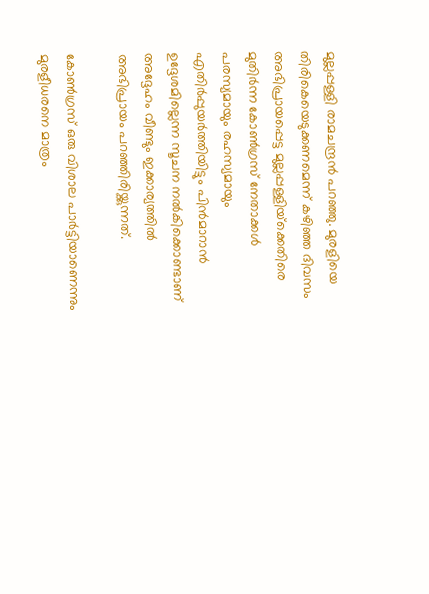മുല്ലപ്പള്ളി രാമചന്ദ്രന്‍ പറഞ്ഞു. മുരളിയെ തിരികെയെടുക്കണമെന്ന് കഴിഞ്ഞ ദിവസം അഭിപ്രായപ്പെട്ട മുല്ലപ്പള്ളിയ്‌ക്കെതിരെ മുതിര്‍ന്ന കോണ്‍ഗ്രസ് നേതാക്കള്‍ പരസ്യമായും രഹസ്യമായും എതിര്‍പ്പുയര്‍ത്തിയിട്ടും പിന്‍മാറാന്‍ ഉദ്ദേശമില്ലെന്ന സൂചന നല്‍കിക്കൊണ്ടാണ് അദ്ദേഹം വീണ്ടും ഇക്കാര്യത്തില്‍ അഭിപ്രായം പറഞ്ഞിരിയ്ക്കുന്നത്.

കോണ്‍ഗ്രസ് ഒരു വിശാല പാര്‍ട്ടിയാണെന്നും മുരളീധരനെ മാത്രം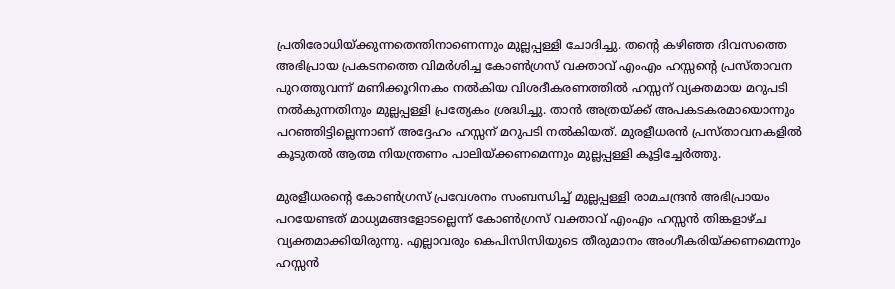പ്രതിരോധിയ്ക്കുന്നതെന്തിനാണെന്നും മുല്ലപ്പള്ളി ചോദിച്ചു. തന്റെ കഴിഞ്ഞ ദിവസത്തെ അഭിപ്രായ പ്രകടനത്തെ വിമര്‍ശിച്ച കോണ്‍ഗ്രസ് വക്താവ് എംഎം ഹസ്സന്റെ പ്രസ്താവന പുറത്തുവന്ന് മണിക്കൂറിനകം നല്‍കിയ വിശദീകരണത്തില്‍ ഹസ്സന് വ്യക്തമായ മറുപടി നല്‍കുന്നതിനും മുല്ലപ്പള്ളി പ്രത്യേകം ശ്രദ്ധിച്ചു. താന്‍ അത്രയ്ക്ക് അപകടകരമായൊന്നും പറഞ്ഞിട്ടില്ലെന്നാണ് അദ്ദേഹം ഹസ്സന് മറുപടി നല്‍കിയത്. മുരളീധരന്‍ പ്രസ്താവനകളില്‍ കൂടുതല്‍ ആത്മ നിയന്ത്രണം പാലിയ്ക്കണമെന്നും മുല്ലപ്പള്ളി കൂട്ടിച്ചേര്‍ത്തു.

മുരളീധരന്റെ കോണ്‍ഗ്രസ് പ്രവേശനം സംബന്ധിച്ച് മുല്ലപ്പള്ളി രാമചന്ദ്രന്‍ അഭിപ്രായം പറയേണ്ടത് മാധ്യമങ്ങളോടല്ലെന്ന് കോണ്‍ഗ്രസ് വക്താവ് എംഎം ഹസ്സന്‍ തിങ്കളാഴ്ച വ്യക്തമാക്കിയിരുന്നു. എല്ലാവരും കെപിസിസിയുടെ തീരുമാനം അംഗീകരിയ്ക്കണമെന്നും ഹസ്സന്‍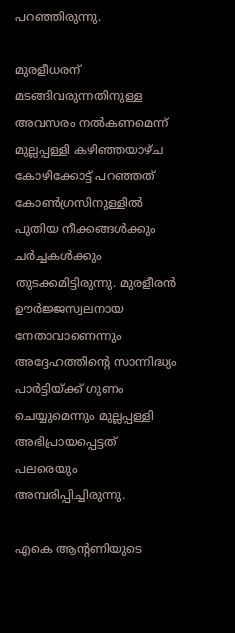പറഞ്ഞിരുന്നു.

മുരളീധരന് മടങ്ങിവരുന്നതിനുള്ള അവസരം നല്‍കണമെന്ന് മുല്ലപ്പള്ളി കഴിഞ്ഞയാഴ്ച കോഴിക്കോട്ട് പറഞ്ഞത് കോണ്‍ഗ്രസിനുള്ളില്‍ പുതിയ നീക്കങ്ങള്‍ക്കും ചര്‍ച്ചകള്‍ക്കും തുടക്കമിട്ടിരുന്നു. മുരളീരന്‍ ഊര്‍ജ്ജസ്വലനായ നേതാവാണെന്നും അദ്ദേഹത്തിന്റെ സാന്നിദ്ധ്യം പാര്‍ട്ടിയ്ക്ക് ഗുണം ചെയ്യുമെന്നും മുല്ലപ്പള്ളി അഭിപ്രായപ്പെട്ടത് പലരെയും അമ്പരിപ്പിച്ചിരുന്നു.

എകെ ആന്റണിയുടെ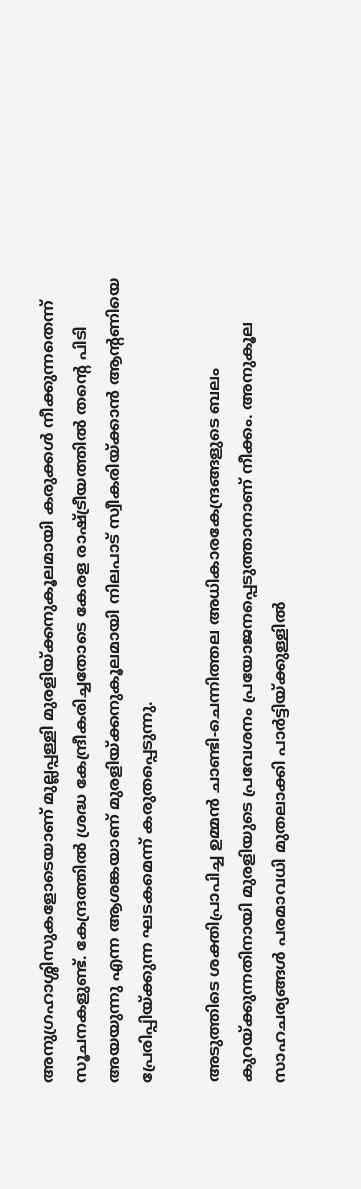അനുഗ്രഹാശ്ശിസുകളോടെയാണ് മുല്ലപ്പള്ളി മുരളിയ്ക്കനുകൂലമായി കരുക്കള്‍ നീക്കുന്നതെന്ന് സൂചനകളുണ്ട്. കേന്ദ്രത്തില്‍ ശ്രദ്ധ കേന്ദ്രീകരിച്ചതോടെ കേരള രാഷ്ട്രീയത്തില്‍ തന്റെ പിടി അയയുന്നു എന്ന ആശങ്കയാണ് മുരളിയ്ക്കനുകൂലമായി നിലപാട് സ്വീകരിയ്ക്കാന്‍ ആന്റണിയെ പ്രേരിപ്പിയ്ക്കുന്ന ഘടകമെന്ന് കരുതപ്പെടുന്നു.

അടുത്തിടെ ശക്തിപ്രാപിച്ച ഉമ്മന്‍ ചാണ്ടി-ചെന്നിത്തല അധികാരകേന്ദ്രങ്ങളുടെ ബലം കുറയ്ക്കുന്നതിനായി മുരളിയുടെ പ്രവേശനം പ്രയോജനപ്പെടുത്താനാണ് നീക്കം. അനുകൂല സാഹചര്യങ്ങള്‍ പരമാവധി മുതലാക്കി പാര്‍ട്ടിയ്ക്കുള്ളില്‍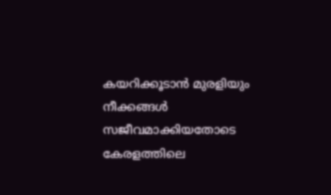കയറിക്കൂടാന്‍ മുരളിയും നീക്കങ്ങള്‍ സജീവമാക്കിയതോടെ കേരളത്തിലെ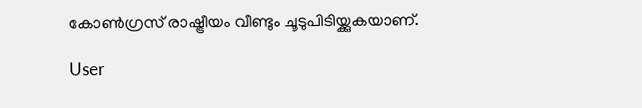കോണ്‍ഗ്രസ് രാഷ്ട്രീയം വീണ്ടും ചൂടുപിടിയ്ക്കുകയാണ്.

User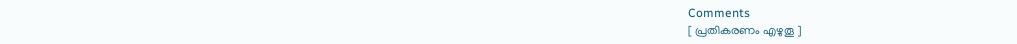Comments
[ പ്രതികരണം എഴുതൂ ]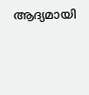ആദ്യമായി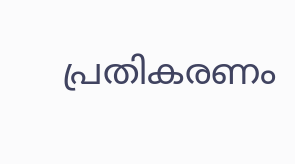പ്രതികരണം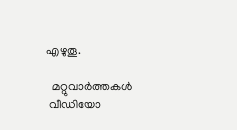എഴുതൂ.

  മറ്റുവാര്‍ത്തകള്‍
 വീഡിയോ